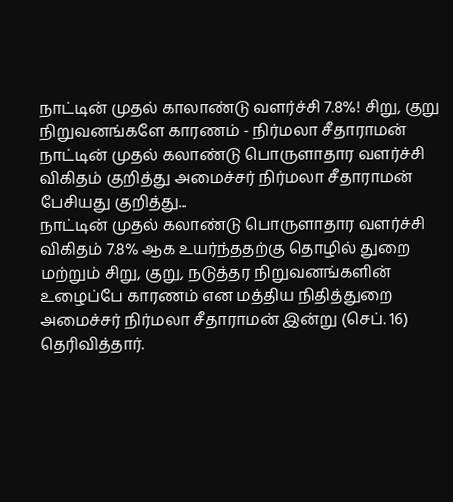நாட்டின் முதல் காலாண்டு வளர்ச்சி 7.8%! சிறு, குறு நிறுவனங்களே காரணம் - நிர்மலா சீதாராமன்
நாட்டின் முதல் கலாண்டு பொருளாதார வளர்ச்சி விகிதம் குறித்து அமைச்சர் நிர்மலா சீதாராமன் பேசியது குறித்து...
நாட்டின் முதல் கலாண்டு பொருளாதார வளர்ச்சி விகிதம் 7.8% ஆக உயர்ந்ததற்கு தொழில் துறை மற்றும் சிறு, குறு, நடுத்தர நிறுவனங்களின் உழைப்பே காரணம் என மத்திய நிதித்துறை அமைச்சர் நிர்மலா சீதாராமன் இன்று (செப். 16) தெரிவித்தார்.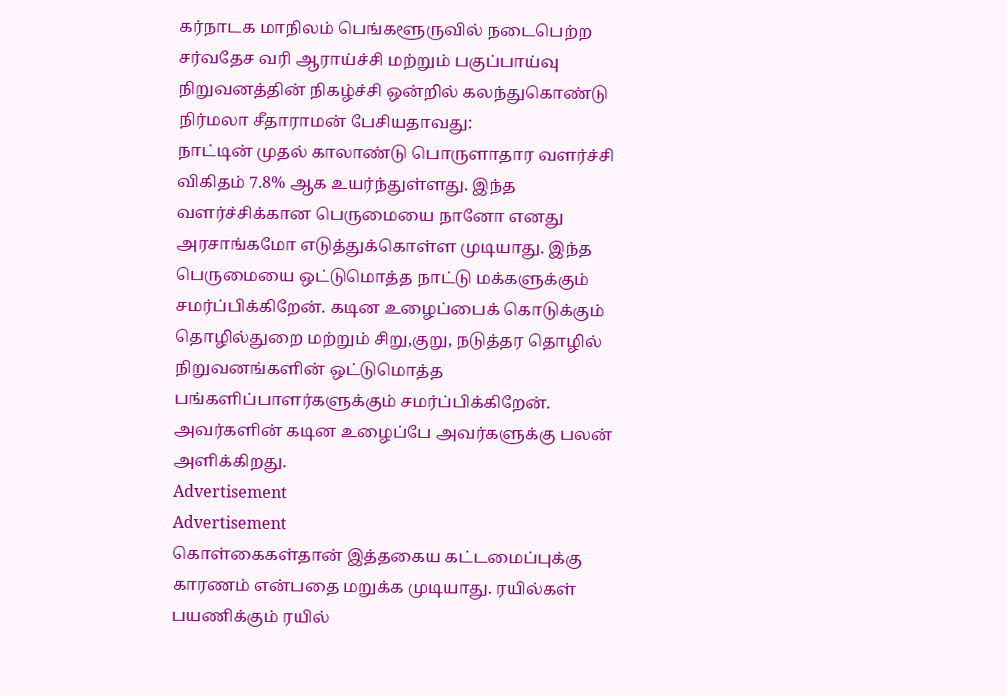கர்நாடக மாநிலம் பெங்களூருவில் நடைபெற்ற சர்வதேச வரி ஆராய்ச்சி மற்றும் பகுப்பாய்வு நிறுவனத்தின் நிகழ்ச்சி ஒன்றில் கலந்துகொண்டு நிர்மலா சீதாராமன் பேசியதாவது:
நாட்டின் முதல் காலாண்டு பொருளாதார வளர்ச்சி விகிதம் 7.8% ஆக உயர்ந்துள்ளது. இந்த வளர்ச்சிக்கான பெருமையை நானோ எனது அரசாங்கமோ எடுத்துக்கொள்ள முடியாது. இந்த பெருமையை ஒட்டுமொத்த நாட்டு மக்களுக்கும் சமர்ப்பிக்கிறேன். கடின உழைப்பைக் கொடுக்கும் தொழில்துறை மற்றும் சிறு,குறு, நடுத்தர தொழில் நிறுவனங்களின் ஒட்டுமொத்த பங்களிப்பாளர்களுக்கும் சமர்ப்பிக்கிறேன். அவர்களின் கடின உழைப்பே அவர்களுக்கு பலன் அளிக்கிறது.
Advertisement
Advertisement
கொள்கைகள்தான் இத்தகைய கட்டமைப்புக்கு காரணம் என்பதை மறுக்க முடியாது. ரயில்கள் பயணிக்கும் ரயில்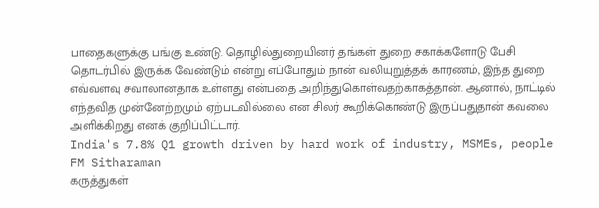பாதைகளுக்கு பங்கு உண்டு. தொழில்துறையினர் தங்கள் துறை சகாக்களோடு பேசி தொடர்பில் இருக்க வேண்டும் என்று எப்போதும் நான் வலியுறுத்தக் காரணம், இந்த துறை எவ்வளவு சவாலானதாக உள்ளது என்பதை அறிந்துகொள்வதற்காகத்தான். ஆனால், நாட்டில் எந்தவித முன்னேற்றமும் ஏற்படவில்லை என சிலர் கூறிக்கொண்டு இருப்பதுதான் கவலை அளிக்கிறது எனக் குறிப்பிட்டார்.
India's 7.8% Q1 growth driven by hard work of industry, MSMEs, people FM Sitharaman
கருத்துகள்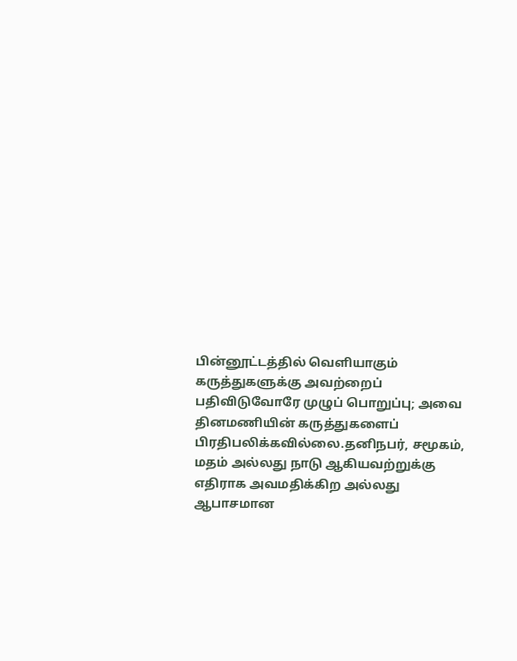பின்னூட்டத்தில் வெளியாகும் கருத்துகளுக்கு அவற்றைப் பதிவிடுவோரே முழுப் பொறுப்பு; அவை தினமணியின் கருத்துகளைப் பிரதிபலிக்கவில்லை.தனிநபர், சமூகம், மதம் அல்லது நாடு ஆகியவற்றுக்கு எதிராக அவமதிக்கிற அல்லது ஆபாசமான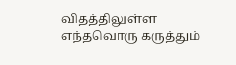விதத்திலுள்ள எந்தவொரு கருத்தும்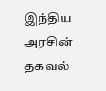இந்திய அரசின் தகவல்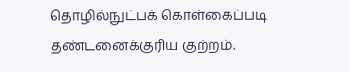தொழில்நுட்பக் கொள்கைப்படி தண்டனைக்குரிய குற்றம்.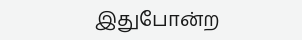இதுபோன்ற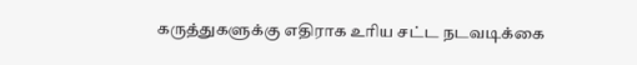கருத்துகளுக்கு எதிராக உரிய சட்ட நடவடிக்கை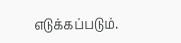எடுக்கப்படும்.